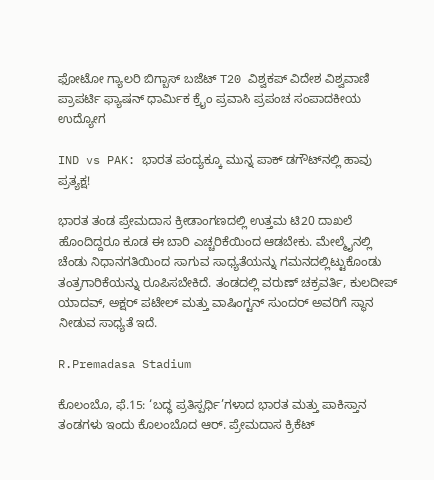ಫೋಟೋ ಗ್ಯಾಲರಿ ಬಿಗ್ಬಾಸ್ ಬಜೆಟ್ T20 ವಿಶ್ವಕಪ್ ವಿದೇಶ ವಿಶ್ವವಾಣಿ ಪ್ರಾಪರ್ಟಿ ಫ್ಯಾಷನ್ ಧಾರ್ಮಿಕ ಕ್ರೈಂ ಪ್ರವಾಸಿ ಪ್ರಪಂಚ ಸಂಪಾದಕೀಯ ಉದ್ಯೋಗ

IND vs PAK: ಭಾರತ ಪಂದ್ಯಕ್ಕೂ ಮುನ್ನ ಪಾಕ್‌ ಡಗೌಟ್‌ನಲ್ಲಿ ಹಾವು ಪ್ರತ್ಯಕ್ಷ!

ಭಾರತ ತಂಡ ಪ್ರೇಮದಾಸ ಕ್ರೀಡಾಂಗಣದಲ್ಲಿ ಉತ್ತಮ ಟಿ20 ದಾಖಲೆ ಹೊಂದಿದ್ದರೂ ಕೂಡ ಈ ಬಾರಿ ಎಚ್ಚರಿಕೆಯಿಂದ ಆಡಬೇಕು. ಮೇಲ್ಮೈನಲ್ಲಿ ಚೆಂಡು ನಿಧಾನಗತಿಯಿಂದ ಸಾಗುವ ಸಾಧ್ಯತೆಯನ್ನು ಗಮನದಲ್ಲಿಟ್ಟುಕೊಂಡು ತಂತ್ರಗಾರಿಕೆಯನ್ನು ರೂಪಿಸಬೇಕಿದೆ. ತಂಡದಲ್ಲಿ ವರುಣ್ ಚಕ್ರವರ್ತಿ, ಕುಲದೀಪ್ ಯಾದವ್, ಅಕ್ಷರ್ ಪಟೇಲ್ ಮತ್ತು ವಾಷಿಂಗ್ಟನ್ ಸುಂದರ್ ಅವರಿಗೆ ಸ್ಥಾನ ನೀಡುವ ಸಾಧ್ಯತೆ ಇದೆ.

R.Premadasa Stadium

ಕೊಲಂಬೊ, ಫೆ.15: ‘ಬದ್ಧ ಪ್ರತಿಸ್ಪರ್ಧಿ’ಗಳಾದ ಭಾರತ ಮತ್ತು ಪಾಕಿಸ್ತಾನ ತಂಡಗಳು ಇಂದು ಕೊಲಂಬೊದ ಆರ್‌. ಪ್ರೇಮದಾಸ ಕ್ರಿಕೆಟ್‌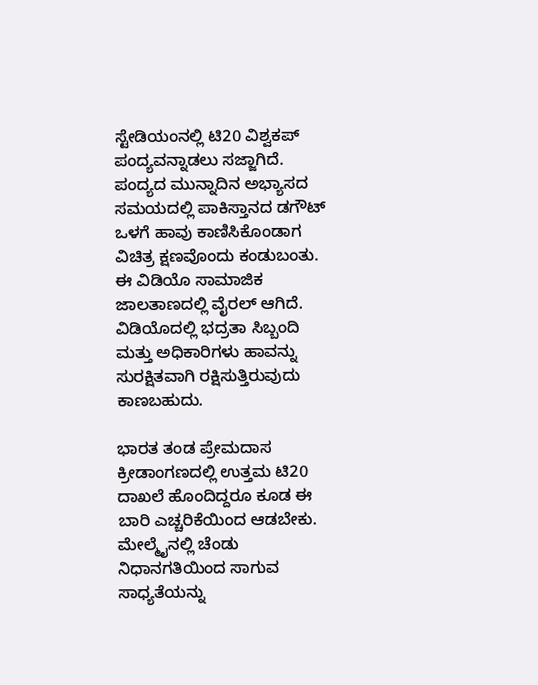ಸ್ಟೇಡಿಯಂನಲ್ಲಿ ಟಿ20 ವಿಶ್ವಕಪ್‌ ಪಂದ್ಯವನ್ನಾಡಲು ಸಜ್ಜಾಗಿದೆ. ಪಂದ್ಯದ ಮುನ್ನಾದಿನ ಅಭ್ಯಾಸದ ಸಮಯದಲ್ಲಿ ಪಾಕಿಸ್ತಾನದ ಡಗೌಟ್ ಒಳಗೆ ಹಾವು ಕಾಣಿಸಿಕೊಂಡಾಗ ವಿಚಿತ್ರ ಕ್ಷಣವೊಂದು ಕಂಡುಬಂತು. ಈ ವಿಡಿಯೊ ಸಾಮಾಜಿಕ ಜಾಲತಾಣದಲ್ಲಿ ವೈರಲ್‌ ಆಗಿದೆ. ವಿಡಿಯೊದಲ್ಲಿ ಭದ್ರತಾ ಸಿಬ್ಬಂದಿ ಮತ್ತು ಅಧಿಕಾರಿಗಳು ಹಾವನ್ನು ಸುರಕ್ಷಿತವಾಗಿ ರಕ್ಷಿಸುತ್ತಿರುವುದು ಕಾಣಬಹುದು.

ಭಾರತ ತಂಡ ಪ್ರೇಮದಾಸ ಕ್ರೀಡಾಂಗಣದಲ್ಲಿ ಉತ್ತಮ ಟಿ20 ದಾಖಲೆ ಹೊಂದಿದ್ದರೂ ಕೂಡ ಈ ಬಾರಿ ಎಚ್ಚರಿಕೆಯಿಂದ ಆಡಬೇಕು. ಮೇಲ್ಮೈನಲ್ಲಿ ಚೆಂಡು ನಿಧಾನಗತಿಯಿಂದ ಸಾಗುವ ಸಾಧ್ಯತೆಯನ್ನು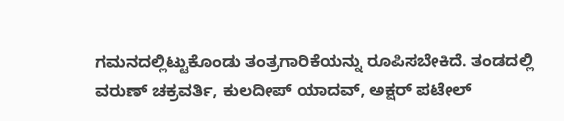ಗಮನದಲ್ಲಿಟ್ಟುಕೊಂಡು ತಂತ್ರಗಾರಿಕೆಯನ್ನು ರೂಪಿಸಬೇಕಿದೆ. ತಂಡದಲ್ಲಿ ವರುಣ್ ಚಕ್ರವರ್ತಿ, ಕುಲದೀಪ್ ಯಾದವ್, ಅಕ್ಷರ್ ಪಟೇಲ್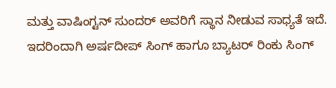ಮತ್ತು ವಾಷಿಂಗ್ಟನ್ ಸುಂದರ್ ಅವರಿಗೆ ಸ್ಥಾನ ನೀಡುವ ಸಾಧ್ಯತೆ ಇದೆ. ಇದರಿಂದಾಗಿ ಅರ್ಷದೀಪ್ ಸಿಂಗ್ ಹಾಗೂ ಬ್ಯಾಟರ್ ರಿಂಕು ಸಿಂಗ್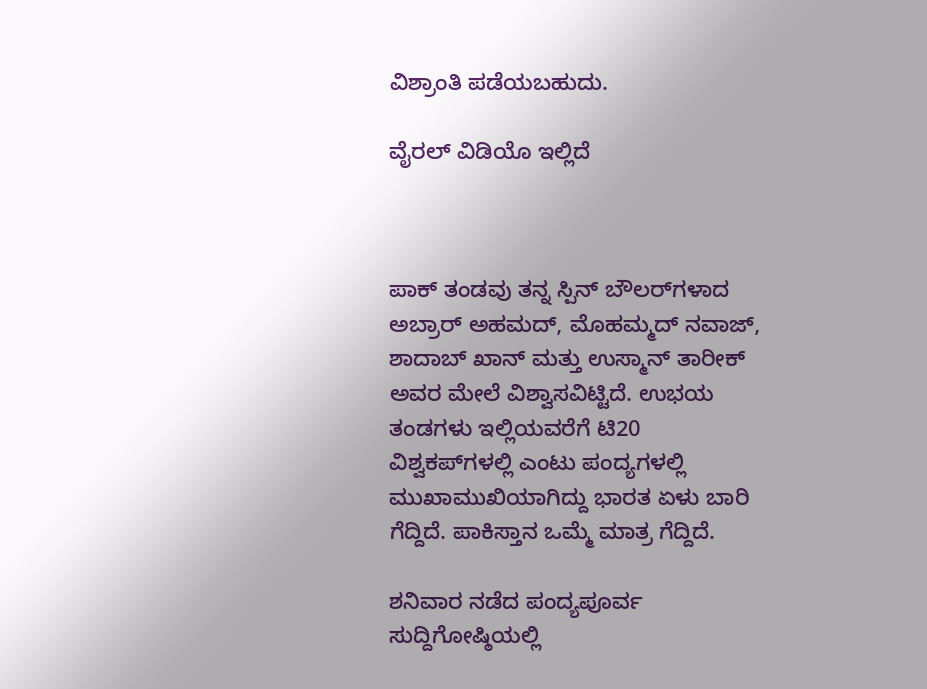ವಿಶ್ರಾಂತಿ ಪಡೆಯಬಹುದು.

ವೈರಲ್‌ ವಿಡಿಯೊ ಇಲ್ಲಿದೆ



ಪಾಕ್ ತಂಡವು ತನ್ನ ಸ್ಪಿನ್ ಬೌಲರ್‌ಗಳಾದ ಅಬ್ರಾರ್ ಅಹಮದ್, ಮೊಹಮ್ಮದ್ ನವಾಜ್, ಶಾದಾಬ್ ಖಾನ್ ಮತ್ತು ಉಸ್ಮಾನ್ ತಾರೀಕ್ ಅವರ ಮೇಲೆ ವಿಶ್ವಾಸವಿಟ್ಟಿದೆ. ಉಭಯ ತಂಡಗಳು ಇಲ್ಲಿಯವರೆಗೆ ಟಿ20 ವಿಶ್ವಕಪ್‌ಗಳಲ್ಲಿ ಎಂಟು ಪಂದ್ಯಗಳಲ್ಲಿ ಮುಖಾಮುಖಿಯಾಗಿದ್ದು ಭಾರತ ಏಳು ಬಾರಿ ಗೆದ್ದಿದೆ. ಪಾಕಿಸ್ತಾನ ಒಮ್ಮೆ ಮಾತ್ರ ಗೆದ್ದಿದೆ.

ಶನಿವಾರ ನಡೆದ ಪಂದ್ಯಪೂರ್ವ ಸುದ್ದಿಗೋಷ್ಠಿಯಲ್ಲಿ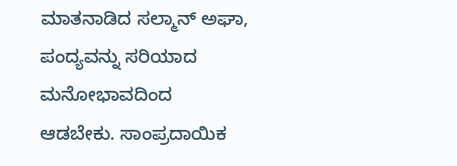ಮಾತನಾಡಿದ ಸಲ್ಮಾನ್ ಅಘಾ, ಪಂದ್ಯವನ್ನು ಸರಿಯಾದ ಮನೋಭಾವದಿಂದ ಆಡಬೇಕು. ಸಾಂಪ್ರದಾಯಿಕ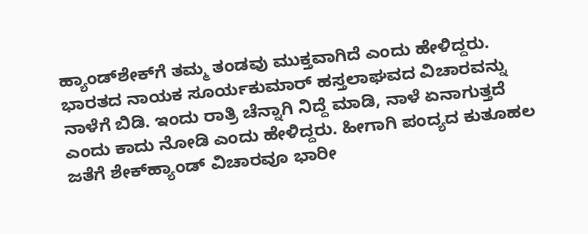ಹ್ಯಾಂಡ್‌ಶೇಕ್‌ಗೆ ತಮ್ಮ ತಂಡವು ಮುಕ್ತವಾಗಿದೆ ಎಂದು ಹೇಳಿದ್ದರು. ಭಾರತದ ನಾಯಕ ಸೂರ್ಯಕುಮಾರ್‌ ಹಸ್ತಲಾಘವದ ವಿಚಾರವನ್ನು ನಾಳೆಗೆ ಬಿಡಿ. ಇಂದು ರಾತ್ರಿ ಚೆನ್ನಾಗಿ ನಿದ್ದೆ ಮಾಡಿ, ನಾಳೆ ಏನಾಗುತ್ತದೆ ಎಂದು ಕಾದು ನೋಡಿ ಎಂದು ಹೇಳಿದ್ದರು. ಹೀಗಾಗಿ ಪಂದ್ಯದ ಕುತೂಹಲ ಜತೆಗೆ ಶೇಕ್‌ಹ್ಯಾಂಡ್‌ ವಿಚಾರವೂ ಭಾರೀ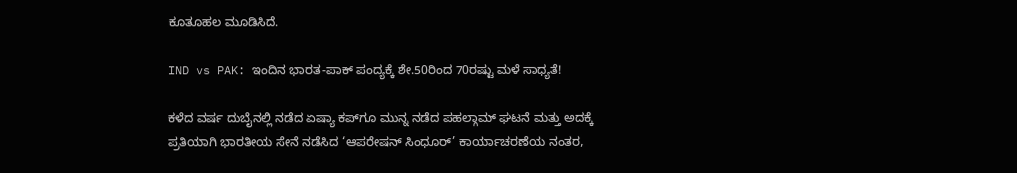ಕೂತೂಹಲ ಮೂಡಿಸಿದೆ.

IND vs PAK: ಇಂದಿನ ಭಾರತ-ಪಾಕ್‌ ಪಂದ್ಯಕ್ಕೆ ಶೇ.50ರಿಂದ 70ರಷ್ಟು ಮಳೆ ಸಾಧ್ಯತೆ!

ಕಳೆದ ವರ್ಷ ದುಬೈನಲ್ಲಿ ನಡೆದ ಏಷ್ಯಾ ಕಪ್‌ಗೂ ಮುನ್ನ ನಡೆದ ಪಹಲ್ಗಾಮ್ ಘಟನೆ ಮತ್ತು ಅದಕ್ಕೆ ಪ್ರತಿಯಾಗಿ ಭಾರತೀಯ ಸೇನೆ ನಡೆಸಿದ ‘ಆಪರೇಷನ್ ಸಿಂಧೂರ್’ ಕಾರ್ಯಾಚರಣೆಯ ನಂತರ,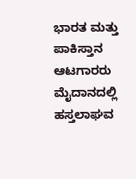ಭಾರತ ಮತ್ತು ಪಾಕಿಸ್ತಾನ ಆಟಗಾರರು ಮೈದಾನದಲ್ಲಿ ಹಸ್ತಲಾಘವ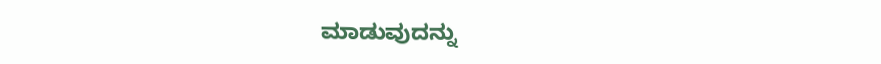ಮಾಡುವುದನ್ನು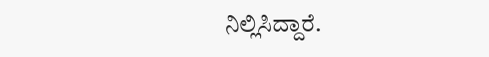ನಿಲ್ಲಿಸಿದ್ದಾರೆ.